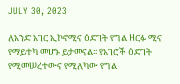JULY 30, 2023

ለአንድ አገር ኢኮኖሚና ዕድገት የግል ዘርፉ ሚና የማይተካ መሆኑ ይታመናል፡፡ የአገሮች ዕድገት የሚመሠረተውና የሚለካው የግል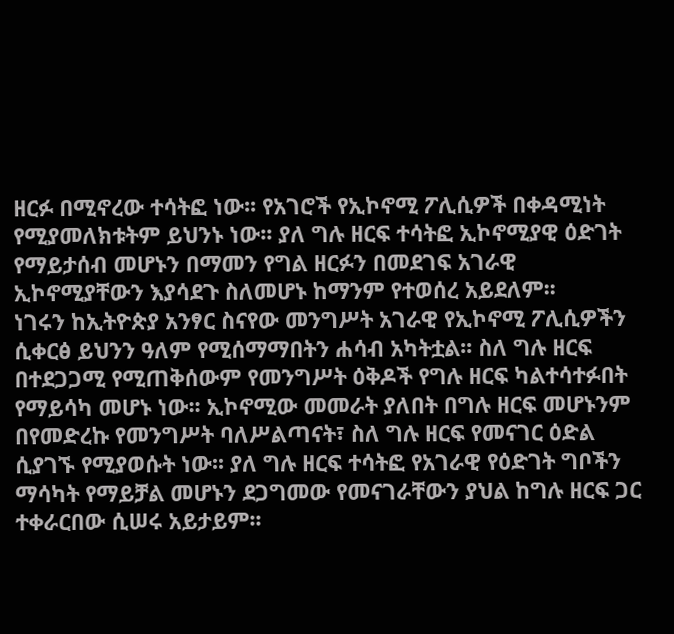ዘርፉ በሚኖረው ተሳትፎ ነው፡፡ የአገሮች የኢኮኖሚ ፖሊሲዎች በቀዳሚነት የሚያመለክቱትም ይህንኑ ነው፡፡ ያለ ግሉ ዘርፍ ተሳትፎ ኢኮኖሚያዊ ዕድገት የማይታሰብ መሆኑን በማመን የግል ዘርፉን በመደገፍ አገራዊ ኢኮኖሚያቸውን እያሳደጉ ስለመሆኑ ከማንም የተወሰረ አይደለም፡፡
ነገሩን ከኢትዮጵያ አንፃር ስናየው መንግሥት አገራዊ የኢኮኖሚ ፖሊሲዎችን ሲቀርፅ ይህንን ዓለም የሚሰማማበትን ሐሳብ አካትቷል፡፡ ስለ ግሉ ዘርፍ በተደጋጋሚ የሚጠቅሰውም የመንግሥት ዕቅዶች የግሉ ዘርፍ ካልተሳተፉበት የማይሳካ መሆኑ ነው፡፡ ኢኮኖሚው መመራት ያለበት በግሉ ዘርፍ መሆኑንም በየመድረኩ የመንግሥት ባለሥልጣናት፣ ስለ ግሉ ዘርፍ የመናገር ዕድል ሲያገኙ የሚያወሱት ነው፡፡ ያለ ግሉ ዘርፍ ተሳትፎ የአገራዊ የዕድገት ግቦችን ማሳካት የማይቻል መሆኑን ደጋግመው የመናገራቸውን ያህል ከግሉ ዘርፍ ጋር ተቀራርበው ሲሠሩ አይታይም፡፡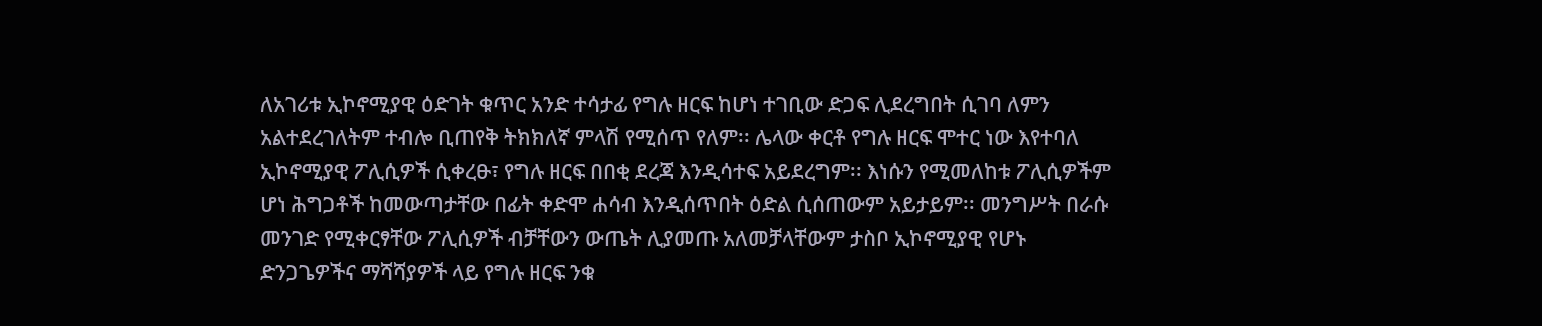ለአገሪቱ ኢኮኖሚያዊ ዕድገት ቁጥር አንድ ተሳታፊ የግሉ ዘርፍ ከሆነ ተገቢው ድጋፍ ሊደረግበት ሲገባ ለምን አልተደረገለትም ተብሎ ቢጠየቅ ትክክለኛ ምላሽ የሚሰጥ የለም፡፡ ሌላው ቀርቶ የግሉ ዘርፍ ሞተር ነው እየተባለ ኢኮኖሚያዊ ፖሊሲዎች ሲቀረፁ፣ የግሉ ዘርፍ በበቂ ደረጃ እንዲሳተፍ አይደረግም፡፡ እነሱን የሚመለከቱ ፖሊሲዎችም ሆነ ሕግጋቶች ከመውጣታቸው በፊት ቀድሞ ሐሳብ እንዲሰጥበት ዕድል ሲሰጠውም አይታይም፡፡ መንግሥት በራሱ መንገድ የሚቀርፃቸው ፖሊሲዎች ብቻቸውን ውጤት ሊያመጡ አለመቻላቸውም ታስቦ ኢኮኖሚያዊ የሆኑ ድንጋጌዎችና ማሻሻያዎች ላይ የግሉ ዘርፍ ንቁ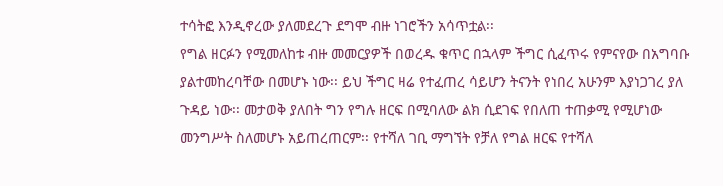ተሳትፎ እንዲኖረው ያለመደረጉ ደግሞ ብዙ ነገሮችን አሳጥቷል፡፡
የግል ዘርፉን የሚመለከቱ ብዙ መመርያዎች በወረዱ ቁጥር በኋላም ችግር ሲፈጥሩ የምናየው በአግባቡ ያልተመከረባቸው በመሆኑ ነው፡፡ ይህ ችግር ዛሬ የተፈጠረ ሳይሆን ትናንት የነበረ አሁንም እያነጋገረ ያለ ጉዳይ ነው፡፡ መታወቅ ያለበት ግን የግሉ ዘርፍ በሚባለው ልክ ሲደገፍ የበለጠ ተጠቃሚ የሚሆነው መንግሥት ስለመሆኑ አይጠረጠርም፡፡ የተሻለ ገቢ ማግኘት የቻለ የግል ዘርፍ የተሻለ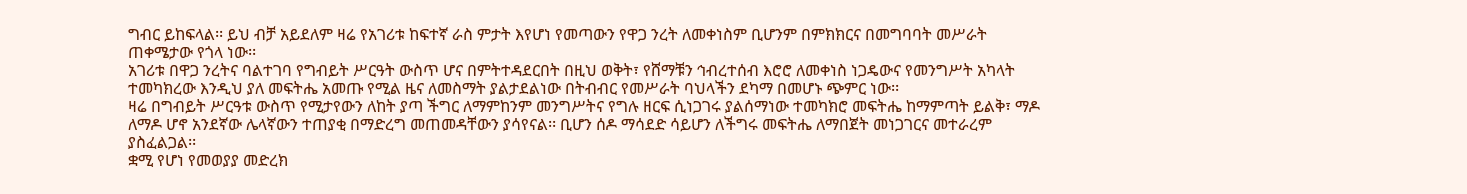ግብር ይከፍላል፡፡ ይህ ብቻ አይደለም ዛሬ የአገሪቱ ከፍተኛ ራስ ምታት እየሆነ የመጣውን የዋጋ ንረት ለመቀነስም ቢሆንም በምክክርና በመግባባት መሥራት ጠቀሜታው የጎላ ነው፡፡
አገሪቱ በዋጋ ንረትና ባልተገባ የግብይት ሥርዓት ውስጥ ሆና በምትተዳደርበት በዚህ ወቅት፣ የሸማቹን ኅብረተሰብ እሮሮ ለመቀነስ ነጋዴውና የመንግሥት አካላት ተመካክረው እንዲህ ያለ መፍትሔ አመጡ የሚል ዜና ለመስማት ያልታደልነው በትብብር የመሥራት ባህላችን ደካማ በመሆኑ ጭምር ነው፡፡
ዛሬ በግብይት ሥርዓቱ ውስጥ የሚታየውን ለከት ያጣ ችግር ለማምከንም መንግሥትና የግሉ ዘርፍ ሲነጋገሩ ያልሰማነው ተመካክሮ መፍትሔ ከማምጣት ይልቅ፣ ማዶ ለማዶ ሆኖ አንደኛው ሌላኛውን ተጠያቂ በማድረግ መጠመዳቸውን ያሳየናል፡፡ ቢሆን ሰዶ ማሳደድ ሳይሆን ለችግሩ መፍትሔ ለማበጀት መነጋገርና መተራረም ያስፈልጋል፡፡
ቋሚ የሆነ የመወያያ መድረክ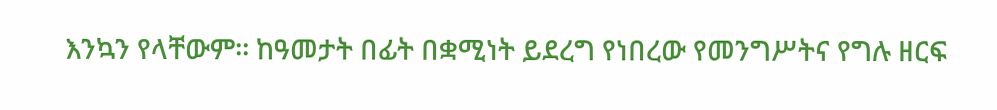እንኳን የላቸውም፡፡ ከዓመታት በፊት በቋሚነት ይደረግ የነበረው የመንግሥትና የግሉ ዘርፍ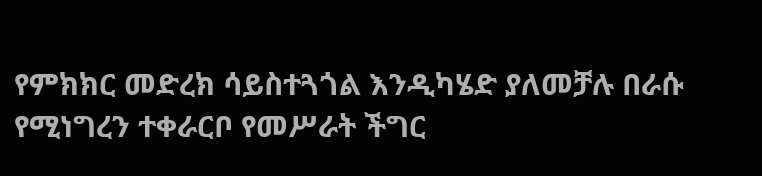የምክክር መድረክ ሳይስተጓጎል እንዲካሄድ ያለመቻሉ በራሱ የሚነግረን ተቀራርቦ የመሥራት ችግር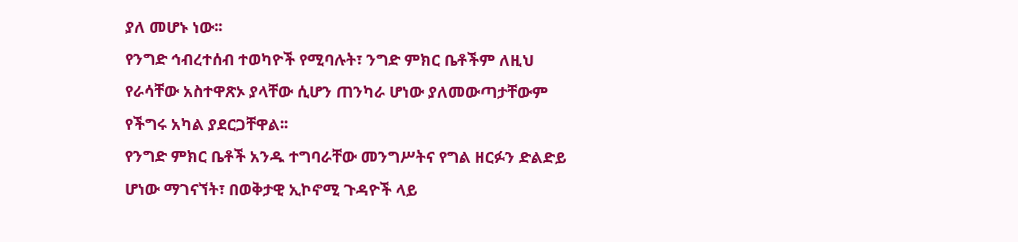ያለ መሆኑ ነው፡፡
የንግድ ኅብረተሰብ ተወካዮች የሚባሉት፣ ንግድ ምክር ቤቶችም ለዚህ የራሳቸው አስተዋጽኦ ያላቸው ሲሆን ጠንካራ ሆነው ያለመውጣታቸውም የችግሩ አካል ያደርጋቸዋል፡፡
የንግድ ምክር ቤቶች አንዱ ተግባራቸው መንግሥትና የግል ዘርፉን ድልድይ ሆነው ማገናኘት፣ በወቅታዊ ኢኮኖሚ ጉዳዮች ላይ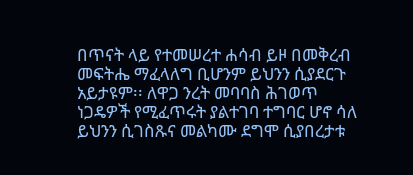በጥናት ላይ የተመሠረተ ሐሳብ ይዞ በመቅረብ መፍትሔ ማፈላለግ ቢሆንም ይህንን ሲያደርጉ አይታዩም፡፡ ለዋጋ ንረት መባባስ ሕገወጥ ነጋዴዎች የሚፈጥሩት ያልተገባ ተግባር ሆኖ ሳለ ይህንን ሲገስጹና መልካሙ ደግሞ ሲያበረታቱ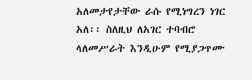አለመታየታቸው ራሱ የሚነግረን ነገር አለ፡፡ ስለዚህ ለአገር ተባብሮ ላለመሥራት እንዲሁም የሚያጋጥሙ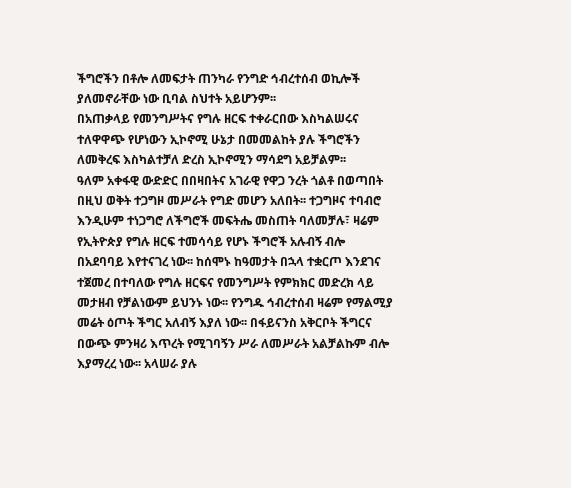ችግሮችን በቶሎ ለመፍታት ጠንካራ የንግድ ኅብረተሰብ ወኪሎች ያለመኖራቸው ነው ቢባል ስህተት አይሆንም፡፡
በአጠቃላይ የመንግሥትና የግሉ ዘርፍ ተቀራርበው እስካልሠሩና ተለዋዋጭ የሆነውን ኢኮኖሚ ሁኔታ በመመልከት ያሉ ችግሮችን ለመቅረፍ እስካልተቻለ ድረስ ኢኮኖሚን ማሳደግ አይቻልም፡፡
ዓለም አቀፋዊ ውድድር በበዛበትና አገራዊ የዋጋ ንረት ጎልቶ በወጣበት በዚህ ወቅት ተጋግዞ መሥራት የግድ መሆን አለበት፡፡ ተጋግዞና ተባብሮ እንዲሁም ተነጋግሮ ለችግሮች መፍትሔ መስጠት ባለመቻሉ፣ ዛሬም የኢትዮጵያ የግሉ ዘርፍ ተመሳሳይ የሆኑ ችግሮች አሉብኝ ብሎ በአደባባይ እየተናገረ ነው፡፡ ከሰሞኑ ከዓመታት በኋላ ተቋርጦ እንደገና ተጀመረ በተባለው የግሉ ዘርፍና የመንግሥት የምክክር መድረክ ላይ መታዘብ የቻልነውም ይህንኑ ነው፡፡ የንግዱ ኅብረተሰብ ዛሬም የማልሚያ መሬት ዕጦት ችግር አለብኝ እያለ ነው፡፡ በፋይናንስ አቅርቦት ችግርና በውጭ ምንዛሪ እጥረት የሚገባኝን ሥራ ለመሥራት አልቻልኩም ብሎ እያማረረ ነው፡፡ አላሠራ ያሉ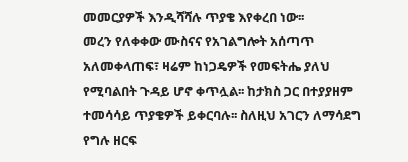መመርያዎች እንዲሻሻሉ ጥያቄ እየቀረበ ነው፡፡
መረን የለቀቀው ሙስናና የአገልግሎት አሰጣጥ አለመቀላጠፍ፣ ዛሬም ከነጋዴዎች የመፍትሔ ያለህ የሚባልበት ጉዳይ ሆኖ ቀጥሏል፡፡ ከታክስ ጋር በተያያዘም ተመሳሳይ ጥያቄዎች ይቀርባሉ፡፡ ስለዚህ አገርን ለማሳደግ የግሉ ዘርፍ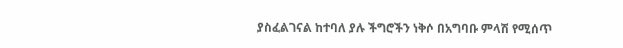ያስፈልገናል ከተባለ ያሉ ችግሮችን ነቅሶ በአግባቡ ምላሽ የሚሰጥ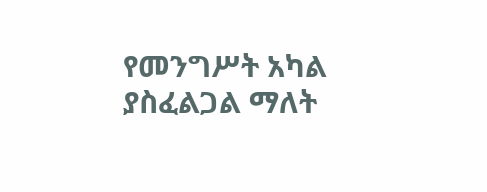የመንግሥት አካል ያስፈልጋል ማለት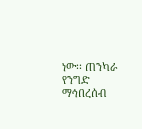ነው፡፡ ጠንካራ የንግድ ማኅበረሰብ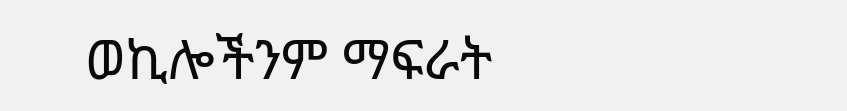ወኪሎችንም ማፍራት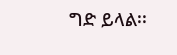ግድ ይላል፡፡